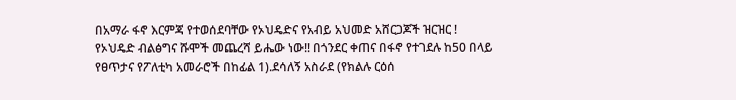በአማራ ፋኖ እርምጃ የተወሰደባቸው የኦህዴድና የአብይ አህመድ አሸርጋጆች ዝርዝር !
የኦህዴድ ብልፅግና ሹሞች መጨረሻ ይሔው ነው‼ በጎንደር ቀጠና በፋኖ የተገደሉ ከ50 በላይ የፀጥታና የፖለቲካ አመራሮች በከፊል 1).ደሳለኝ አስራደ (የክልሉ ርዕሰ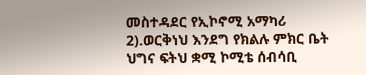መስተዳደር የኢኮኖሚ አማካሪ 2).ወርቅነህ እንደግ የክልሉ ምክር ቤት ህግና ፍትህ ቋሚ ኮሚቴ ሰብሳቢ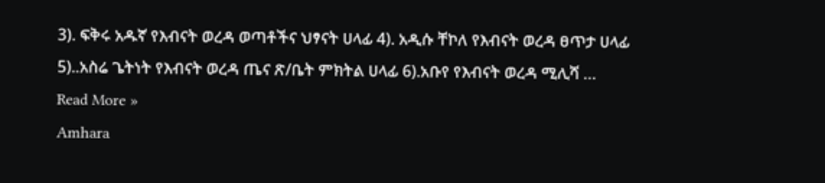3). ፍቅሩ አዱኛ የእብናት ወረዳ ወጣቶችና ህፃናት ሀላፊ 4). አዲሱ ቸኮለ የእብናት ወረዳ ፀጥታ ሀላፊ 5)..አስሬ ጌትነት የእብናት ወረዳ ጤና ጽ/ቤት ምክትል ሀላፊ 6).አቡየ የእብናት ወረዳ ሚሊሻ …
Read More »
Amhara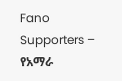Fano Supporters – የአማራ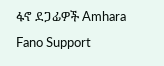ፋኖ ደጋፊዎች Amhara Fano Support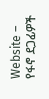Website – የፋኖ ደጋፊዎች